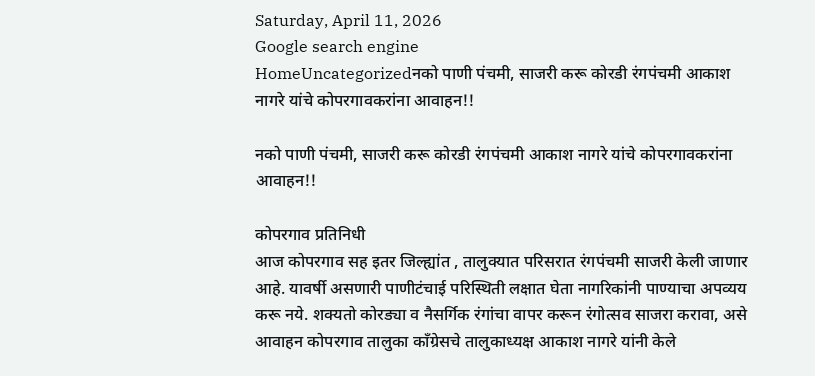Saturday, April 11, 2026
Google search engine
HomeUncategorizedनको पाणी पंचमी, साजरी करू कोरडी रंगपंचमी आकाश नागरे यांचे कोपरगावकरांना आवाहन!!

नको पाणी पंचमी, साजरी करू कोरडी रंगपंचमी आकाश नागरे यांचे कोपरगावकरांना आवाहन!!

कोपरगाव प्रतिनिधी
आज कोपरगाव सह इतर जिल्ह्यांत , तालुक्यात परिसरात रंगपंचमी साजरी केली जाणार आहे. यावर्षी असणारी पाणीटंचाई परिस्थिती लक्षात घेता नागरिकांनी पाण्याचा अपव्यय करू नये. शक्यतो कोरड्या व नैसर्गिक रंगांचा वापर करून रंगोत्सव साजरा करावा, असे आवाहन कोपरगाव तालुका काँग्रेसचे तालुकाध्यक्ष आकाश नागरे यांनी केले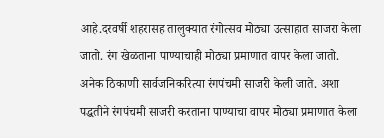आहे.दरवर्षी शहरासह तालुक्यात रंगोत्सव मोठ्या उत्साहात साजरा केला जातो. रंग खेळताना पाण्याचाही मोठ्या प्रमाणात वापर केला जातो. अनेक ठिकाणी सार्वजनिकरित्या रंगपंचमी साजरी केली जाते. अशा पद्धतीने रंगपंचमी साजरी करताना पाण्याचा वापर मोठ्या प्रमाणात केला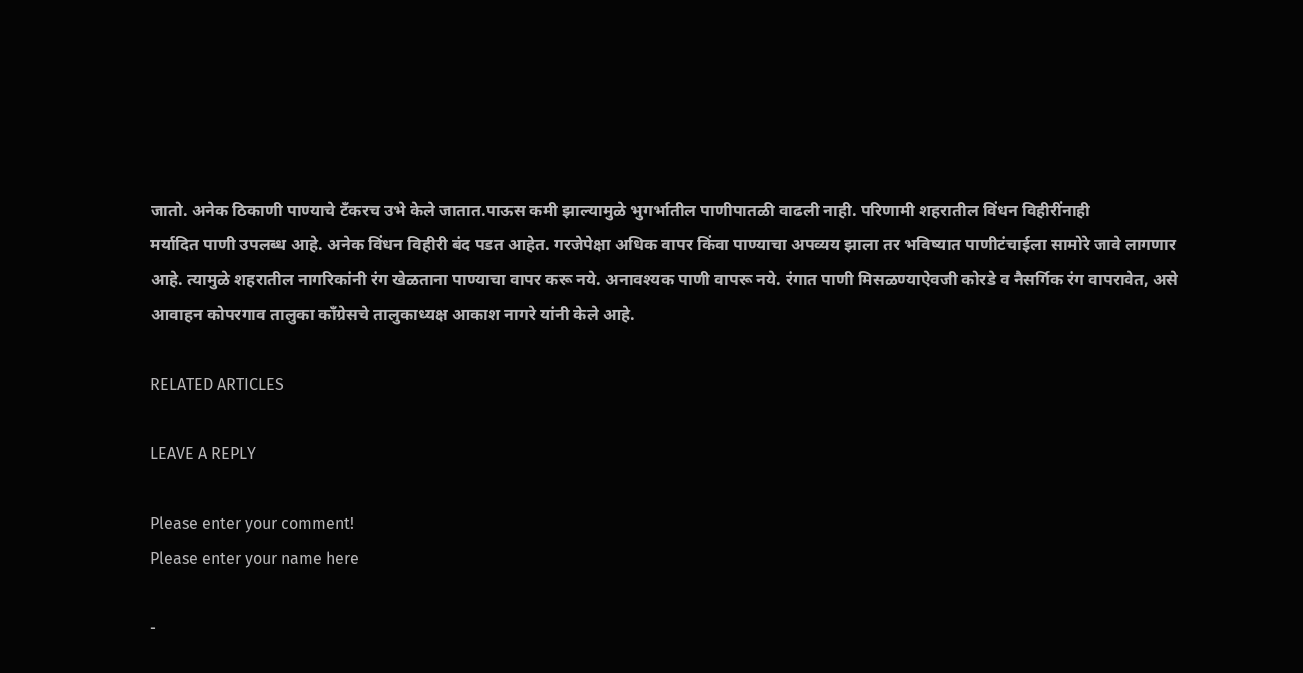जातो. अनेक ठिकाणी पाण्याचे टँकरच उभे केले जातात.पाऊस कमी झाल्यामुळे भुगर्भातील पाणीपातळी वाढली नाही. परिणामी शहरातील विंधन विहीरींनाही
मर्यादित पाणी उपलब्ध आहे. अनेक विंधन विहीरी बंद पडत आहेत. गरजेपेक्षा अधिक वापर किंवा पाण्याचा अपव्यय झाला तर भविष्यात पाणीटंचाईला सामोरे जावे लागणार आहे. त्यामुळे शहरातील नागरिकांनी रंग खेळताना पाण्याचा वापर करू नये. अनावश्यक पाणी वापरू नये. रंगात पाणी मिसळण्याऐवजी कोरडे व नैसर्गिक रंग वापरावेत, असे आवाहन कोपरगाव तालुका काँग्रेसचे तालुकाध्यक्ष आकाश नागरे यांनी केले आहे.

RELATED ARTICLES

LEAVE A REPLY

Please enter your comment!
Please enter your name here

-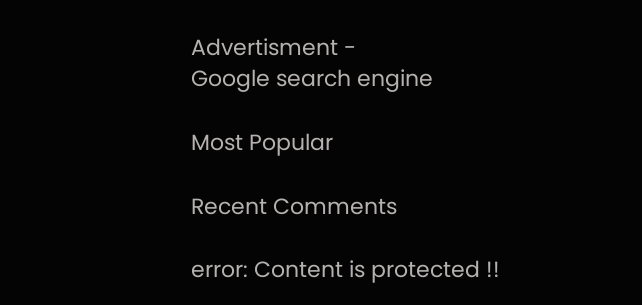Advertisment -
Google search engine

Most Popular

Recent Comments

error: Content is protected !!